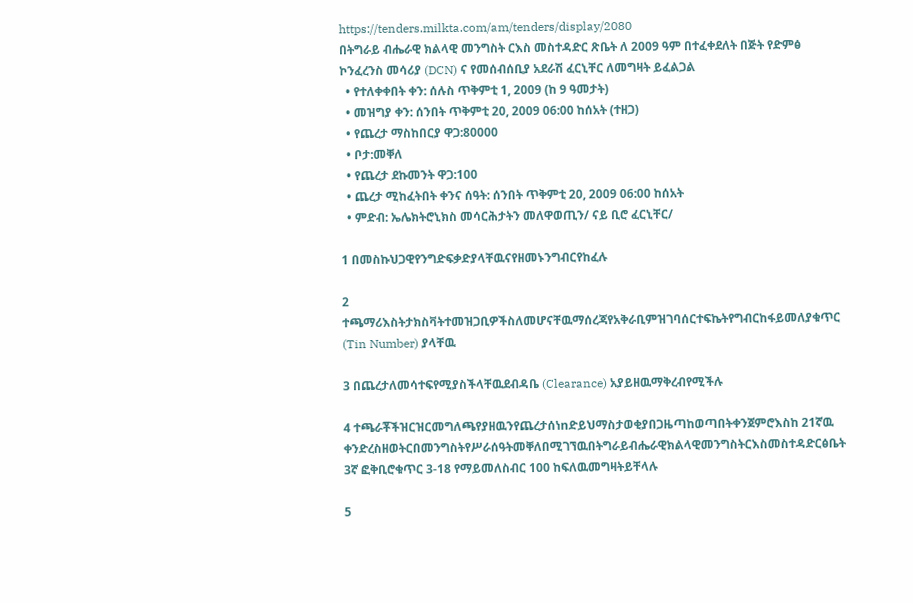https://tenders.milkta.com/am/tenders/display/2080
በትግራይ ብሔራዊ ክልላዊ መንግስት ርእስ መስተዳድር ጽቤት ለ 2009 ዓም በተፈቀደለት በጅት የድምፅ ኮንፈረንስ መሳሪያ (DCN) ና የመሰብሰቢያ አደራሽ ፈርኒቸር ለመግዛት ይፈልጋል
  • የተለቀቀበት ቀን: ሰሉስ ጥቅምቲ 1, 2009 (ከ 9 ዓመታት)
  • መዝግያ ቀን: ሰንበት ጥቅምቲ 20, 2009 06:00 ከሰአት (ተዘጋ)
  • የጨረታ ማስከበርያ ዋጋ:80000
  • ቦታ:መቐለ
  • የጨረታ ደኩመንት ዋጋ:100
  • ጨረታ ሚከፈትበት ቀንና ሰዓት: ሰንበት ጥቅምቲ 20, 2009 06:00 ከሰአት
  • ምድብ: ኤሌክትሮኒክስ መሳርሕታትን መለዋወጢን/ ናይ ቢሮ ፈርኒቸር/

1 በመስኩህጋዊየንግድፍቃድያላቸዉናየዘመኑንግብርየከፈሉ

2 ተጫማሪእስትታክስቫትተመዝጋቢዎችስለመሆናቸዉማሰረጃየአቅራቢምዝገባሰርተፍኬትየግብርከፋይመለያቁጥር (Tin Number) ያላቸዉ

3 በጨረታለመሳተፍየሚያስችላቸዉደብዳቤ (Clearance) አያይዘዉማቅረብየሚችሉ

4 ተጫራቾችዝርዝርመግለጫየያዘዉንየጨረታሰነnድይህማስታወቂያበጋዜጣከወጣበትቀንጀምሮእስከ 21ኛዉ ቀንድረስዘወትርበመንግስትየሥራሰዓትመቐለበሚገኘዉበትግራይብሔራዊክልላዊመንግስትርእስመስተዳድርፅቤት 3ኛ ፎቅቢሮቁጥር 3-18 የማይመለስብር 100 ከፍለዉመግዛትይቸላሉ

5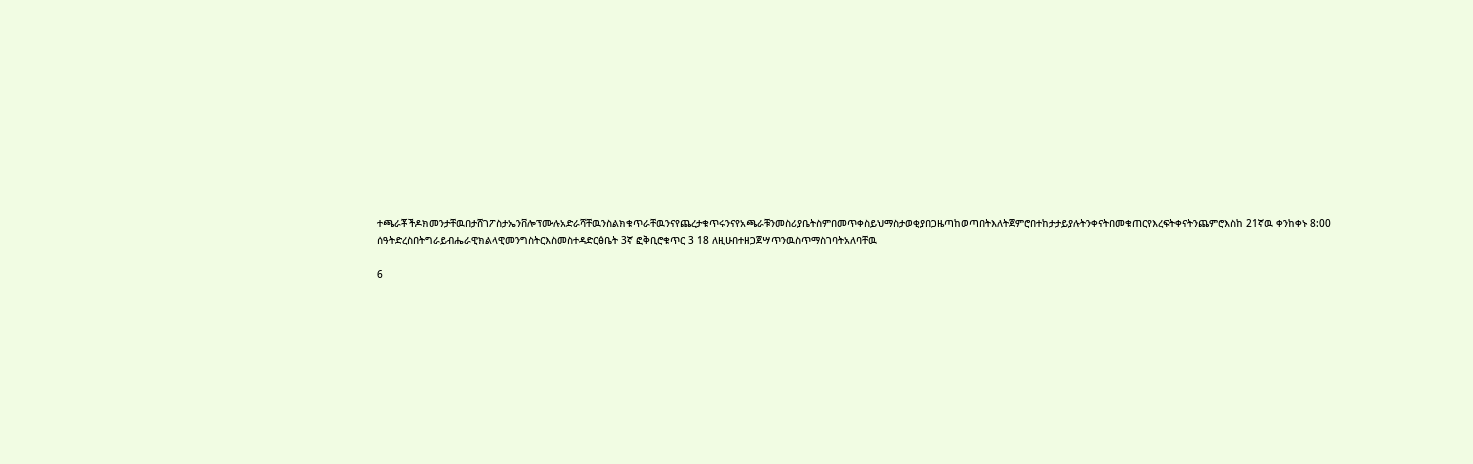ተጫራቾችዶክመንታቸዉበታሸገፖስታኤንቨሎፕሙሉአድራሻቸዉንስልክቁጥራቸዉንናየጨረታቁጥሩንናየአጫራቹንመስሪያቤትስምበመጥቀስይህማስታወቂያበጋዜጣከወጣበትእለትጀምሮበተከታታይያሉትንቀናትበመቁጠርየእረፍትቀናትንጨምሮእስከ 21ኛዉ ቀንከቀኑ 8:00 ሰዓትድረስበትግራይብሔራዊክልላዊመንግስትርእስመስተዳድርፅቤት 3ኛ ፎቅቢሮቁጥር 3 18 ለዚሁበተዘጋጀሣጥንዉስጥማስገባትአለባቸዉ

6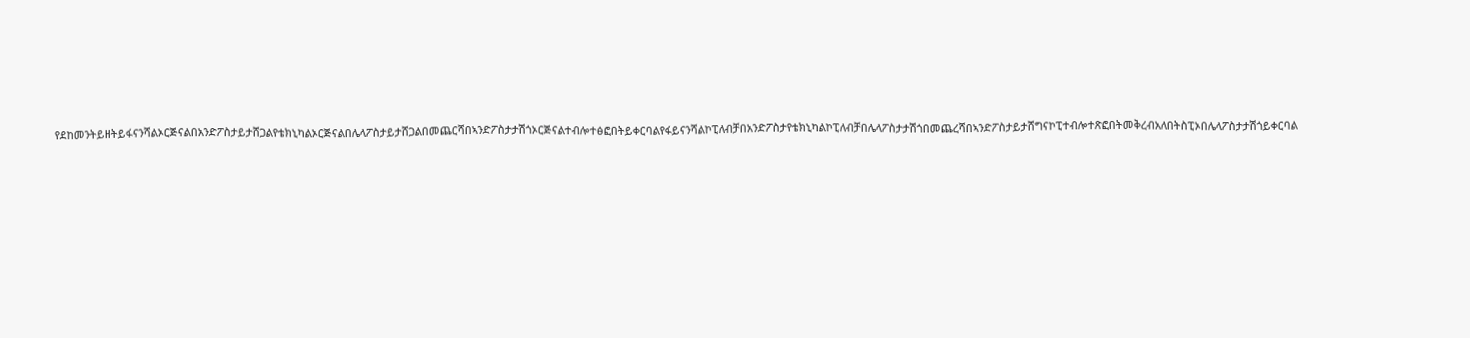የደከመንትይዘትይፋናንሻልኦርጅናልበአንድፖስታይታሸጋልየቴክኒካልኦርጅናልበሌላፖስታይታሸጋልበመጨርሻበኣንድፖስታታሽጎኦርጅናልተብሎተፅፎበትይቀርባልየፋይናንሻልኮፒለብቻበአንድፖስታየቴክኒካልኮፒለብቻበሌላፖስታታሽጎበመጨረሻበኣንድፖስታይታሸግናኮፒተብሎተጽፎበትመቅረብአለበትስፒኦበሌላፖስታታሽጎይቀርባል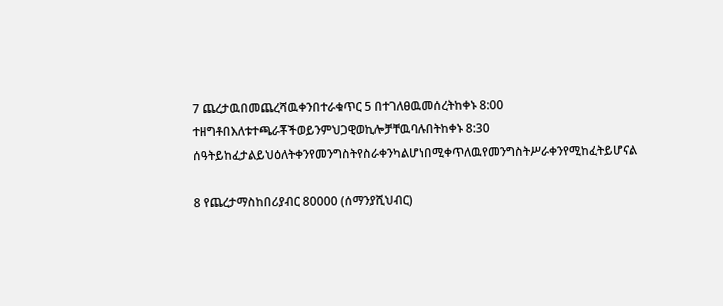7 ጨረታዉበመጨረሻዉቀንበተራቁጥር 5 በተገለፀዉመሰረትከቀኑ 8:00 ተዘግቶበእለቱተጫራቾችወይንምህጋዊወኪሎቻቸዉባሉበትከቀኑ 8:30 ሰዓትይከፈታልይህዕለትቀንየመንግስትየስራቀንካልሆነበሚቀጥለዉየመንግስትሥራቀንየሚከፈትይሆናል

8 የጨረታማስከበሪያብር 80000 (ሰማንያሺህብር)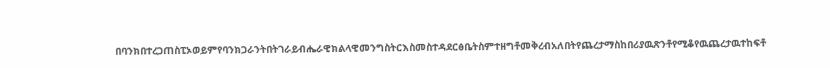በባንክበተረጋጠስፒኦወይምየባንክጋራንትበትገራይብሔራዊክልላዊመንግስትርእስመስተዳደርፅቤትስምተዘግቶመቅረብአለበትየጨረታማስከበሪያዉጽንቶየሚቆየዉጨረታዉተከፍቶ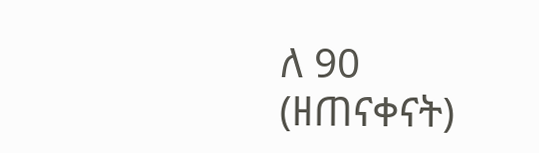ለ 90 (ዘጠናቀናት)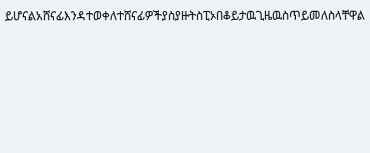ይሆናልአሸናፊእንዳተወቀለተሸናፊዎችያስያዙትስፒኦበቆይታዉጊዜዉስጥይመለስላቸዋል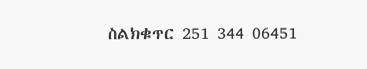ስልክቁጥር 251 344 06451